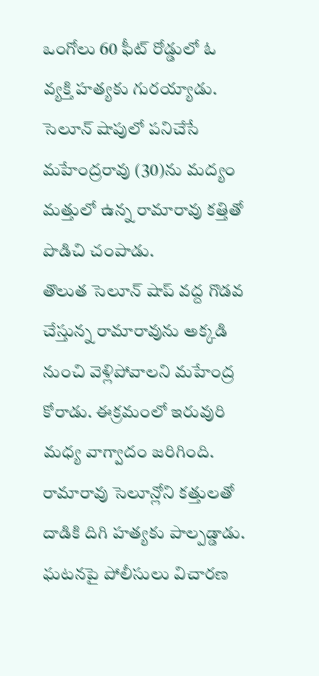ఒంగోలు 60 ఫీట్ రోడ్డులో ఓ వ్యక్తి హత్యకు గురయ్యాడు. సెలూన్ షాపులో పనిచేసే మహేంద్రరావు (30)ను మద్యం మత్తులో ఉన్న రామారావు కత్తితో పొడిచి చంపాడు.
తొలుత సెలూన్ షాప్ వద్ద గొడవ చేస్తున్న రామారావును అక్కడి నుంచి వెళ్లిపోవాలని మహేంద్ర కోరాడు. ఈక్రమంలో ఇరువురి మధ్య వాగ్వాదం జరిగింది. రామారావు సెలూన్లోని కత్తులతో దాడికి దిగి హత్యకు పాల్పడ్డాడు. ఘటనపై పోలీసులు విచారణ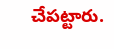చేపట్టారు.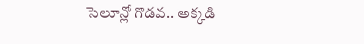సెలూన్లో గొడవ.. అక్కడి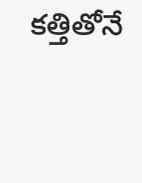కత్తితోనే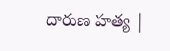దారుణ హత్య |